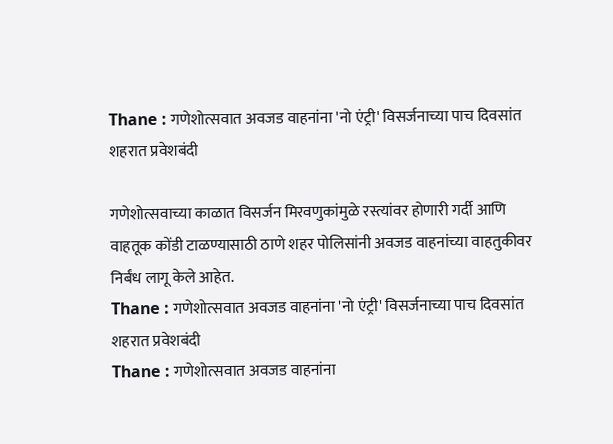Thane : गणेशोत्सवात अवजड वाहनांना 'नो एंट्री' विसर्जनाच्या पाच दिवसांत शहरात प्रवेशबंदी

गणेशोत्सवाच्या काळात विसर्जन मिरवणुकांमुळे रस्त्यांवर होणारी गर्दी आणि वाहतूक कोंडी टाळण्यासाठी ठाणे शहर पोलिसांनी अवजड वाहनांच्या वाहतुकीवर निर्बंध लागू केले आहेत.
Thane : गणेशोत्सवात अवजड वाहनांना 'नो एंट्री' विसर्जनाच्या पाच दिवसांत शहरात प्रवेशबंदी
Thane : गणेशोत्सवात अवजड वाहनांना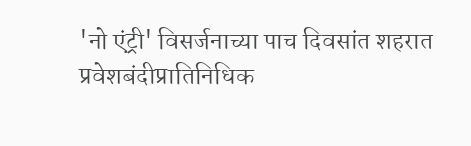'नो एंट्री' विसर्जनाच्या पाच दिवसांत शहरात प्रवेशबंदीप्रातिनिधिक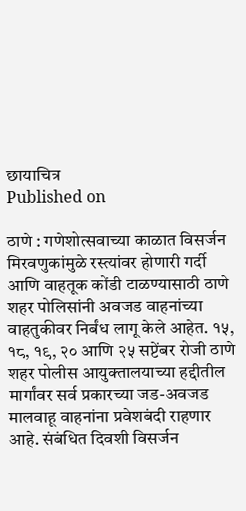छायाचित्र
Published on

ठाणे : गणेशोत्सवाच्या काळात विसर्जन मिरवणुकांमुळे रस्त्यांवर होणारी गर्दी आणि वाहतूक कोंडी टाळण्यासाठी ठाणे शहर पोलिसांनी अवजड वाहनांच्या वाहतुकीवर निर्बंध लागू केले आहेत. १५, १८, १९, २० आणि २५ सप्टेंबर रोजी ठाणे शहर पोलीस आयुक्तालयाच्या हद्दीतील मार्गांवर सर्व प्रकारच्या जड-अवजड मालवाहू वाहनांना प्रवेशबंदी राहणार आहे. संबंधित दिवशी विसर्जन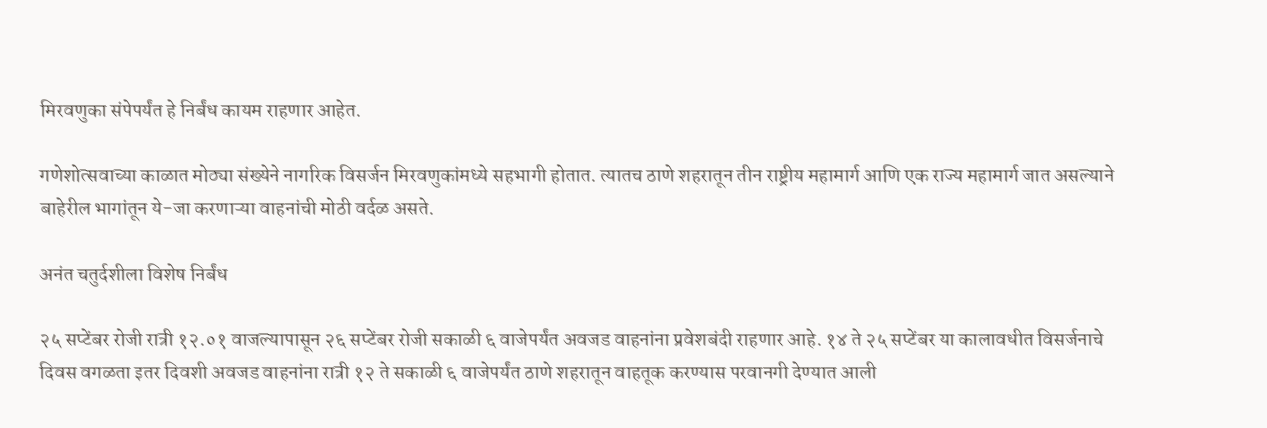मिरवणुका संपेपर्यंत हे निर्बंध कायम राहणार आहेत.

गणेशोत्सवाच्या काळात मोठ्या संख्येने नागरिक विसर्जन मिरवणुकांमध्ये सहभागी होतात. त्यातच ठाणे शहरातून तीन राष्ट्रीय महामार्ग आणि एक राज्य महामार्ग जात असल्याने बाहेरील भागांतून ये-जा करणाऱ्या वाहनांची मोठी वर्दळ असते.

अनंत चतुर्दशीला विशेष निर्बंध

२५ सप्टेंबर रोजी रात्री १२.०१ वाजल्यापासून २६ सप्टेंबर रोजी सकाळी ६ वाजेपर्यंत अवजड वाहनांना प्रवेशबंदी राहणार आहे. १४ ते २५ सप्टेंबर या कालावधीत विसर्जनाचे दिवस वगळता इतर दिवशी अवजड वाहनांना रात्री १२ ते सकाळी ६ वाजेपर्यंत ठाणे शहरातून वाहतूक करण्यास परवानगी देण्यात आली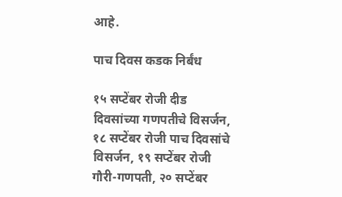आहे.

पाच दिवस कडक निर्बंध

१५ सप्टेंबर रोजी दीड दिवसांच्या गणपतीचे विसर्जन, १८ सप्टेंबर रोजी पाच दिवसांचे विसर्जन, १९ सप्टेंबर रोजी गौरी-गणपती, २० सप्टेंबर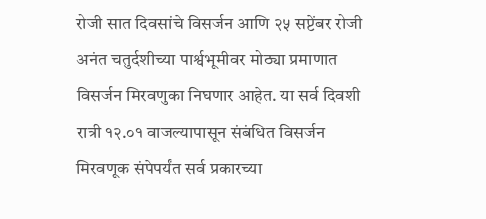रोजी सात दिवसांचे विसर्जन आणि २५ सप्टेंबर रोजी अनंत चतुर्दशीच्या पार्श्वभूमीवर मोठ्या प्रमाणात विसर्जन मिरवणुका निघणार आहेत. या सर्व दिवशी रात्री १२.०१ वाजल्यापासून संबंधित विसर्जन मिरवणूक संपेपर्यंत सर्व प्रकारच्या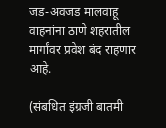जड-अवजड मालवाहू वाहनांना ठाणे शहरातील मार्गांवर प्रवेश बंद राहणार आहे.

(संबधित इंग्रजी बातमी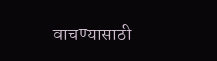वाचण्यासाठी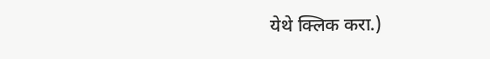येथे क्लिक करा.)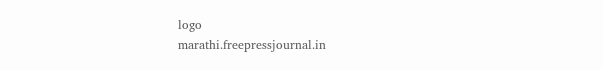logo
marathi.freepressjournal.in